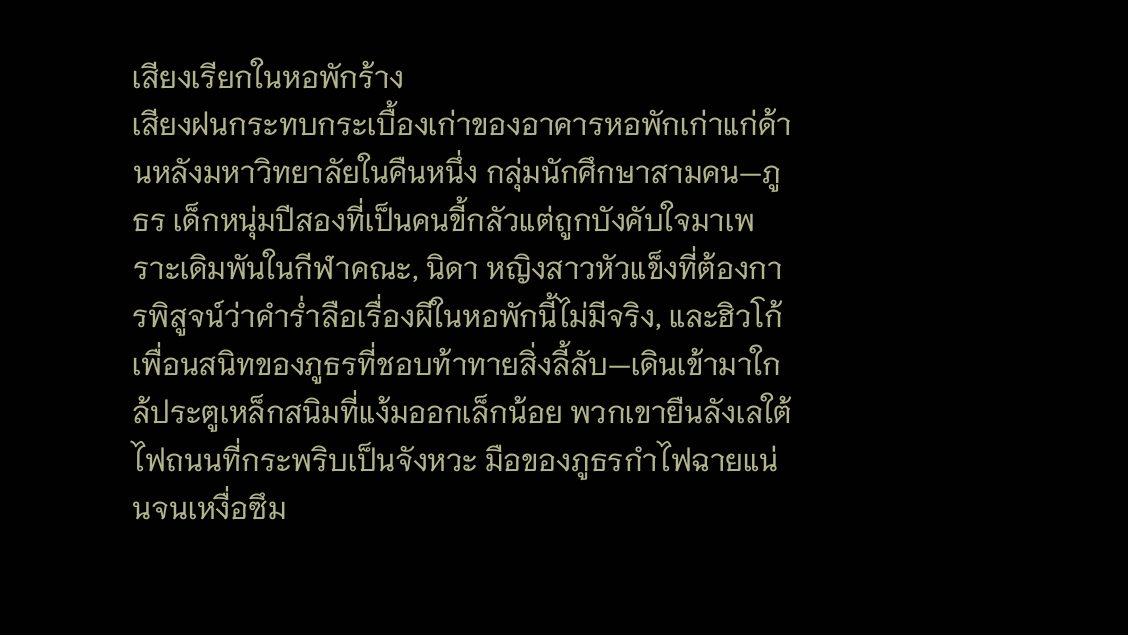เสียงเรียกในหอพักร้าง
เสียงฝนกระทบกระเบื้องเก่าของอาคารหอพักเก่าแก่ด้านหลังมหาวิทยาลัยในคืนหนึ่ง กลุ่มนักศึกษาสามคน—ภูธร เด็กหนุ่มปีสองที่เป็นคนขี้กลัวแต่ถูกบังคับใจมาเพราะเดิมพันในกีฬาคณะ, นิดา หญิงสาวหัวแข็งที่ต้องการพิสูจน์ว่าคำร่ำลือเรื่องผีในหอพักนี้ไม่มีจริง, และฮิวโก้ เพื่อนสนิทของภูธรที่ชอบท้าทายสิ่งลี้ลับ—เดินเข้ามาใกล้ประตูเหล็กสนิมที่แง้มออกเล็กน้อย พวกเขายืนลังเลใต้ไฟถนนที่กระพริบเป็นจังหวะ มือของภูธรกำไฟฉายแน่นจนเหงื่อซึม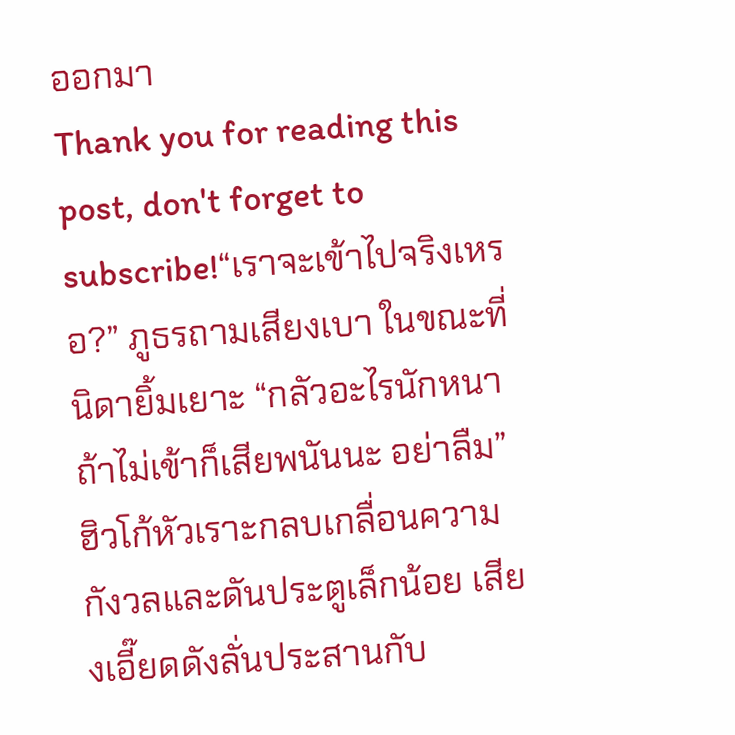ออกมา
Thank you for reading this post, don't forget to subscribe!“เราจะเข้าไปจริงเหรอ?” ภูธรถามเสียงเบา ในขณะที่นิดายิ้มเยาะ “กลัวอะไรนักหนา ถ้าไม่เข้าก็เสียพนันนะ อย่าลืม” ฮิวโก้หัวเราะกลบเกลื่อนความกังวลและดันประตูเล็กน้อย เสียงเอี๊ยดดังลั่นประสานกับ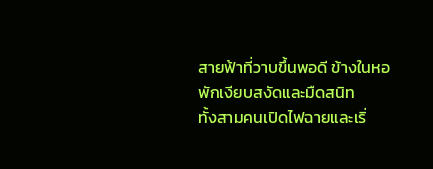สายฟ้าที่วาบขึ้นพอดี ข้างในหอพักเงียบสงัดและมืดสนิท
ทั้งสามคนเปิดไฟฉายและเริ่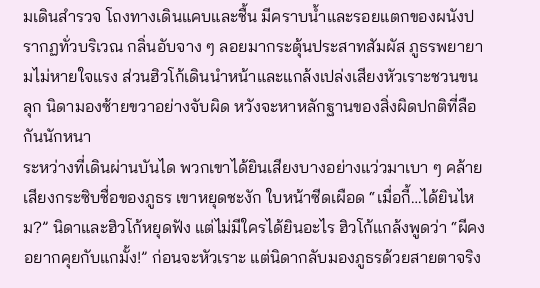มเดินสำรวจ โถงทางเดินแคบและชื้น มีคราบน้ำและรอยแตกของผนังปรากฏทั่วบริเวณ กลิ่นอับจาง ๆ ลอยมากระตุ้นประสาทสัมผัส ภูธรพยายามไม่หายใจแรง ส่วนฮิวโก้เดินนำหน้าและแกล้งเปล่งเสียงหัวเราะชวนขนลุก นิดามองซ้ายขวาอย่างจับผิด หวังจะหาหลักฐานของสิ่งผิดปกติที่ลือกันนักหนา
ระหว่างที่เดินผ่านบันได พวกเขาได้ยินเสียงบางอย่างแว่วมาเบา ๆ คล้ายเสียงกระซิบชื่อของภูธร เขาหยุดชะงัก ใบหน้าซีดเผือด “เมื่อกี้…ได้ยินไหม?” นิดาและฮิวโก้หยุดฟัง แต่ไม่มีใครได้ยินอะไร ฮิวโก้แกล้งพูดว่า “ผีคงอยากคุยกับแกมั้ง!” ก่อนจะหัวเราะ แต่นิดากลับมองภูธรด้วยสายตาจริง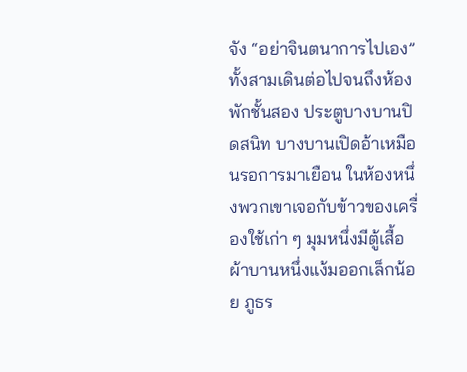จัง “อย่าจินตนาการไปเอง”
ทั้งสามเดินต่อไปจนถึงห้องพักชั้นสอง ประตูบางบานปิดสนิท บางบานเปิดอ้าเหมือนรอการมาเยือน ในห้องหนึ่งพวกเขาเจอกับข้าวของเครื่องใช้เก่า ๆ มุมหนึ่งมีตู้เสื้อผ้าบานหนึ่งแง้มออกเล็กน้อย ภูธร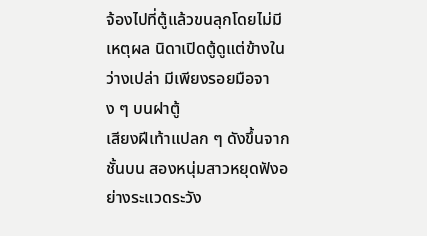จ้องไปที่ตู้แล้วขนลุกโดยไม่มีเหตุผล นิดาเปิดตู้ดูแต่ข้างในว่างเปล่า มีเพียงรอยมือจาง ๆ บนฝาตู้
เสียงฝีเท้าแปลก ๆ ดังขึ้นจากชั้นบน สองหนุ่มสาวหยุดฟังอย่างระแวดระวัง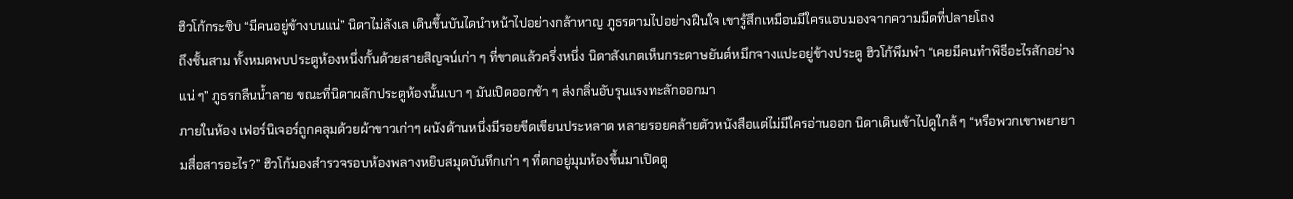ฮิวโก้กระซิบ “มีคนอยู่ข้างบนแน่” นิดาไม่ลังเล เดินขึ้นบันไดนำหน้าไปอย่างกล้าหาญ ภูธรตามไปอย่างฝืนใจ เขารู้สึกเหมือนมีใครแอบมองจากความมืดที่ปลายโถง
ถึงชั้นสาม ทั้งหมดพบประตูห้องหนึ่งกั้นด้วยสายสิญจน์เก่า ๆ ที่ขาดแล้วครึ่งหนึ่ง นิดาสังเกตเห็นกระดาษยันต์หมึกจางแปะอยู่ข้างประตู ฮิวโก้พึมพำ “เคยมีคนทำพิธีอะไรสักอย่างแน่ ๆ” ภูธรกลืนน้ำลาย ขณะที่นิดาผลักประตูห้องนั้นเบา ๆ มันเปิดออกช้า ๆ ส่งกลิ่นอับรุนแรงทะลักออกมา
ภายในห้อง เฟอร์นิเจอร์ถูกคลุมด้วยผ้าขาวเก่าๆ ผนังด้านหนึ่งมีรอยขีดเขียนประหลาด หลายรอยคล้ายตัวหนังสือแต่ไม่มีใครอ่านออก นิดาเดินเข้าไปดูใกล้ ๆ “หรือพวกเขาพยายามสื่อสารอะไร?” ฮิวโก้มองสำรวจรอบห้องพลางหยิบสมุดบันทึกเก่า ๆ ที่ตกอยู่มุมห้องขึ้นมาเปิดดู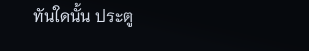ทันใดนั้น ประตู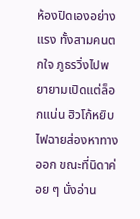ห้องปิดเองอย่างแรง ทั้งสามคนตกใจ ภูธรวิ่งไปพยายามเปิดแต่ล็อกแน่น ฮิวโก้หยิบไฟฉายส่องหาทางออก ขณะที่นิดาค่อย ๆ นั่งอ่าน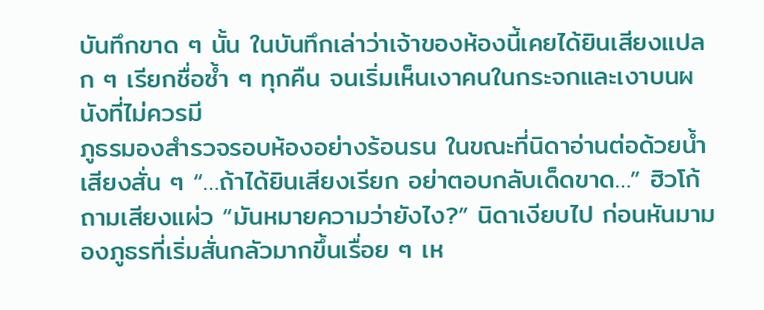บันทึกขาด ๆ นั้น ในบันทึกเล่าว่าเจ้าของห้องนี้เคยได้ยินเสียงแปลก ๆ เรียกชื่อซ้ำ ๆ ทุกคืน จนเริ่มเห็นเงาคนในกระจกและเงาบนผนังที่ไม่ควรมี
ภูธรมองสำรวจรอบห้องอย่างร้อนรน ในขณะที่นิดาอ่านต่อด้วยน้ำเสียงสั่น ๆ “…ถ้าได้ยินเสียงเรียก อย่าตอบกลับเด็ดขาด…” ฮิวโก้ถามเสียงแผ่ว “มันหมายความว่ายังไง?” นิดาเงียบไป ก่อนหันมามองภูธรที่เริ่มสั่นกลัวมากขึ้นเรื่อย ๆ เห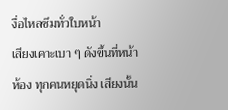งื่อไหลซึมทั่วใบหน้า
เสียงเคาะเบา ๆ ดังขึ้นที่หน้าห้อง ทุกคนหยุดนิ่ง เสียงนั้น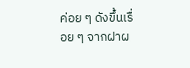ค่อย ๆ ดังขึ้นเรื่อย ๆ จากฝาผ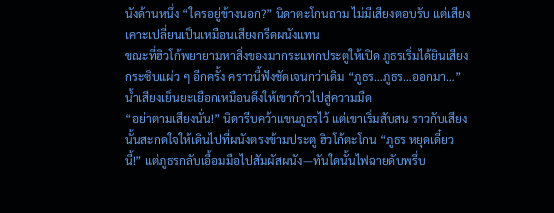นังด้านหนึ่ง “ใครอยู่ข้างนอก?” นิดาตะโกนถาม ไม่มีเสียงตอบรับ แต่เสียงเคาะเปลี่ยนเป็นเหมือนเสียงกรีดผนังแทน
ขณะที่ฮิวโก้พยายามหาสิ่งของมากระแทกประตูให้เปิด ภูธรเริ่มได้ยินเสียงกระซิบแผ่ว ๆ อีกครั้ง คราวนี้ฟังชัดเจนกว่าเดิม “ภูธร…ภูธร…ออกมา…” น้ำเสียงเย็นยะเยือกเหมือนดึงให้เขาก้าวไปสู่ความมืด
“อย่าตามเสียงนั่น!” นิดารีบคว้าแขนภูธรไว้ แต่เขาเริ่มสับสน ราวกับเสียงนั้นสะกดใจให้เดินไปที่ผนังตรงข้ามประตู ฮิวโก้ตะโกน “ภูธร หยุดเดี๋ยวนี้!” แต่ภูธรกลับเอื้อมมือไปสัมผัสผนัง—ทันใดนั้นไฟฉายดับพรึ่บ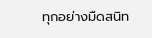ทุกอย่างมืดสนิท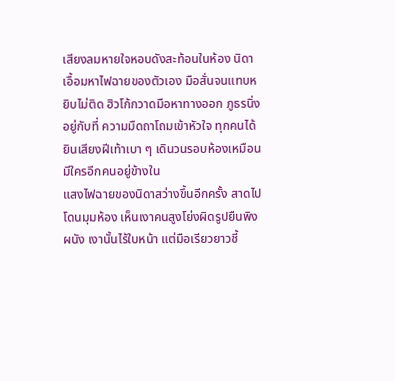เสียงลมหายใจหอบดังสะท้อนในห้อง นิดาเอื้อมหาไฟฉายของตัวเอง มือสั่นจนแทบหยิบไม่ติด ฮิวโก้กวาดมือหาทางออก ภูธรนิ่งอยู่กับที่ ความมืดถาโถมเข้าหัวใจ ทุกคนได้ยินเสียงฝีเท้าเบา ๆ เดินวนรอบห้องเหมือนมีใครอีกคนอยู่ข้างใน
แสงไฟฉายของนิดาสว่างขึ้นอีกครั้ง สาดไปโดนมุมห้อง เห็นเงาคนสูงโย่งผิดรูปยืนพิงผนัง เงานั้นไร้ใบหน้า แต่มือเรียวยาวชี้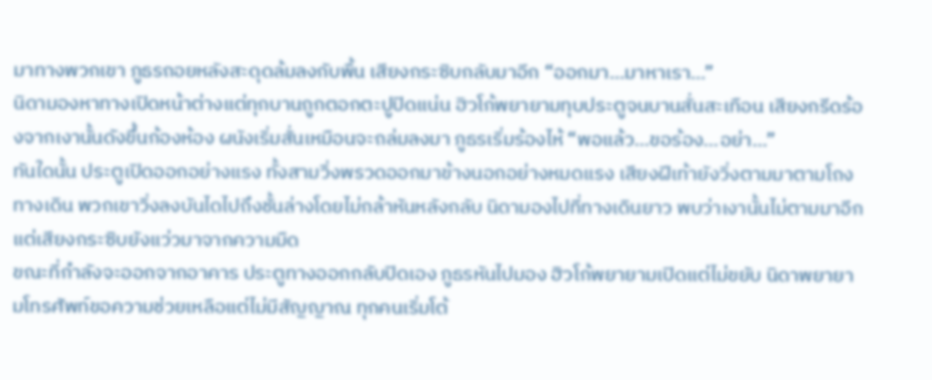มาทางพวกเขา ภูธรถอยหลังสะดุดล้มลงกับพื้น เสียงกระซิบกลับมาอีก “ออกมา…มาหาเรา…”
นิดามองหาทางเปิดหน้าต่างแต่ทุกบานถูกตอกตะปูปิดแน่น ฮิวโก้พยายามทุบประตูจนบานสั่นสะเทือน เสียงกรีดร้องจากเงานั้นดังขึ้นก้องห้อง ผนังเริ่มสั่นเหมือนจะถล่มลงมา ภูธรเริ่มร้องไห้ “พอแล้ว…ขอร้อง…อย่า…”
ทันใดนั้น ประตูเปิดออกอย่างแรง ทั้งสามวิ่งพรวดออกมาข้างนอกอย่างหมดแรง เสียงฝีเท้ายังวิ่งตามมาตามโถงทางเดิน พวกเขาวิ่งลงบันไดไปถึงชั้นล่างโดยไม่กล้าหันหลังกลับ นิดามองไปที่ทางเดินยาว พบว่าเงานั้นไม่ตามมาอีก แต่เสียงกระซิบยังแว่วมาจากความมืด
ขณะที่กำลังจะออกจากอาคาร ประตูทางออกกลับปิดเอง ภูธรหันไปมอง ฮิวโก้พยายามเปิดแต่ไม่ขยับ นิดาพยายามโทรศัพท์ขอความช่วยเหลือแต่ไม่มีสัญญาณ ทุกคนเริ่มโต้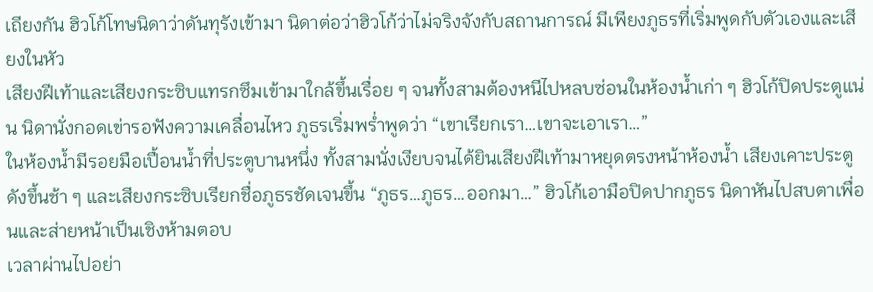เถียงกัน ฮิวโก้โทษนิดาว่าดันทุรังเข้ามา นิดาต่อว่าฮิวโก้ว่าไม่จริงจังกับสถานการณ์ มีเพียงภูธรที่เริ่มพูดกับตัวเองและเสียงในหัว
เสียงฝีเท้าและเสียงกระซิบแทรกซึมเข้ามาใกล้ขึ้นเรื่อย ๆ จนทั้งสามต้องหนีไปหลบซ่อนในห้องน้ำเก่า ๆ ฮิวโก้ปิดประตูแน่น นิดานั่งกอดเข่ารอฟังความเคลื่อนไหว ภูธรเริ่มพร่ำพูดว่า “เขาเรียกเรา…เขาจะเอาเรา…”
ในห้องน้ำมีรอยมือเปื้อนน้ำที่ประตูบานหนึ่ง ทั้งสามนั่งเงียบจนได้ยินเสียงฝีเท้ามาหยุดตรงหน้าห้องน้ำ เสียงเคาะประตูดังขึ้นช้า ๆ และเสียงกระซิบเรียกชื่อภูธรชัดเจนขึ้น “ภูธร…ภูธร…ออกมา…” ฮิวโก้เอามือปิดปากภูธร นิดาหันไปสบตาเพื่อนและส่ายหน้าเป็นเชิงห้ามตอบ
เวลาผ่านไปอย่า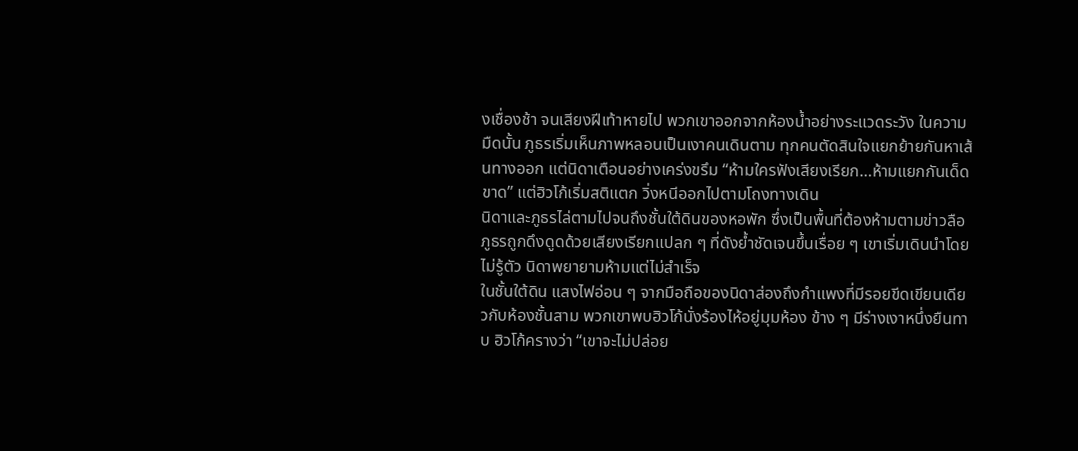งเชื่องช้า จนเสียงฝีเท้าหายไป พวกเขาออกจากห้องน้ำอย่างระแวดระวัง ในความมืดนั้น ภูธรเริ่มเห็นภาพหลอนเป็นเงาคนเดินตาม ทุกคนตัดสินใจแยกย้ายกันหาเส้นทางออก แต่นิดาเตือนอย่างเคร่งขรึม “ห้ามใครฟังเสียงเรียก…ห้ามแยกกันเด็ดขาด” แต่ฮิวโก้เริ่มสติแตก วิ่งหนีออกไปตามโถงทางเดิน
นิดาและภูธรไล่ตามไปจนถึงชั้นใต้ดินของหอพัก ซึ่งเป็นพื้นที่ต้องห้ามตามข่าวลือ ภูธรถูกดึงดูดด้วยเสียงเรียกแปลก ๆ ที่ดังย้ำชัดเจนขึ้นเรื่อย ๆ เขาเริ่มเดินนำโดยไม่รู้ตัว นิดาพยายามห้ามแต่ไม่สำเร็จ
ในชั้นใต้ดิน แสงไฟอ่อน ๆ จากมือถือของนิดาส่องถึงกำแพงที่มีรอยขีดเขียนเดียวกับห้องชั้นสาม พวกเขาพบฮิวโก้นั่งร้องไห้อยู่มุมห้อง ข้าง ๆ มีร่างเงาหนึ่งยืนทาบ ฮิวโก้ครางว่า “เขาจะไม่ปล่อย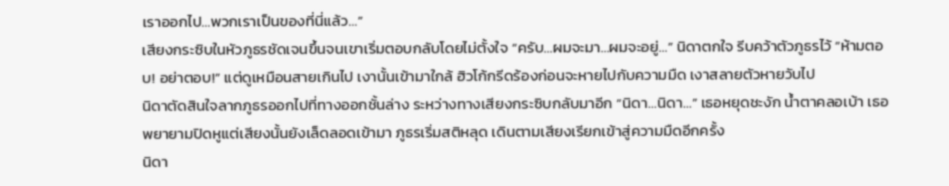เราออกไป…พวกเราเป็นของที่นี่แล้ว…”
เสียงกระซิบในหัวภูธรชัดเจนขึ้นจนเขาเริ่มตอบกลับโดยไม่ตั้งใจ “ครับ…ผมจะมา…ผมจะอยู่…” นิดาตกใจ รีบคว้าตัวภูธรไว้ “ห้ามตอบ! อย่าตอบ!” แต่ดูเหมือนสายเกินไป เงานั้นเข้ามาใกล้ ฮิวโก้กรีดร้องก่อนจะหายไปกับความมืด เงาสลายตัวหายวับไป
นิดาตัดสินใจลากภูธรออกไปที่ทางออกชั้นล่าง ระหว่างทางเสียงกระซิบกลับมาอีก “นิดา…นิดา…” เธอหยุดชะงัก น้ำตาคลอเบ้า เธอพยายามปิดหูแต่เสียงนั้นยังเล็ดลอดเข้ามา ภูธรเริ่มสติหลุด เดินตามเสียงเรียกเข้าสู่ความมืดอีกครั้ง
นิดา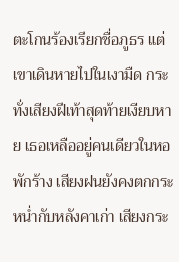ตะโกนร้องเรียกชื่อภูธร แต่เขาเดินหายไปในเงามืด กระทั่งเสียงฝีเท้าสุดท้ายเงียบหาย เธอเหลืออยู่คนเดียวในหอพักร้าง เสียงฝนยังคงตกกระหน่ำกับหลังคาเก่า เสียงกระ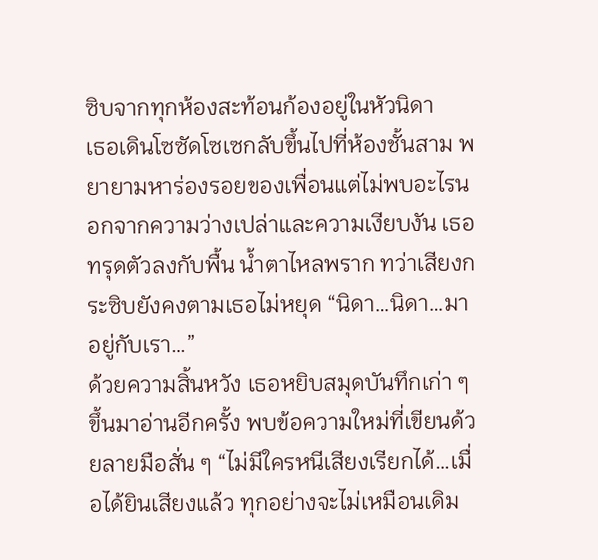ซิบจากทุกห้องสะท้อนก้องอยู่ในหัวนิดา
เธอเดินโซซัดโซเซกลับขึ้นไปที่ห้องชั้นสาม พยายามหาร่องรอยของเพื่อนแต่ไม่พบอะไรนอกจากความว่างเปล่าและความเงียบงัน เธอทรุดตัวลงกับพื้น น้ำตาไหลพราก ทว่าเสียงกระซิบยังคงตามเธอไม่หยุด “นิดา…นิดา…มาอยู่กับเรา…”
ด้วยความสิ้นหวัง เธอหยิบสมุดบันทึกเก่า ๆ ขึ้นมาอ่านอีกครั้ง พบข้อความใหม่ที่เขียนด้วยลายมือสั่น ๆ “ไม่มีใครหนีเสียงเรียกได้…เมื่อได้ยินเสียงแล้ว ทุกอย่างจะไม่เหมือนเดิม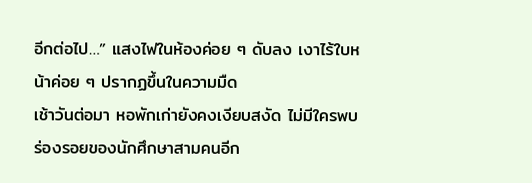อีกต่อไป…” แสงไฟในห้องค่อย ๆ ดับลง เงาไร้ใบหน้าค่อย ๆ ปรากฏขึ้นในความมืด
เช้าวันต่อมา หอพักเก่ายังคงเงียบสงัด ไม่มีใครพบร่องรอยของนักศึกษาสามคนอีก